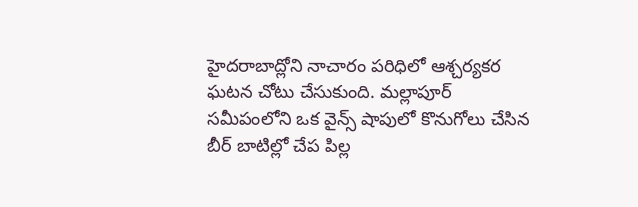హైదరాబాద్లోని నాచారం పరిధిలో ఆశ్చర్యకర ఘటన చోటు చేసుకుంది. మల్లాపూర్ సమీపంలోని ఒక వైన్స్ షాపులో కొనుగోలు చేసిన బీర్ బాటిల్లో చేప పిల్ల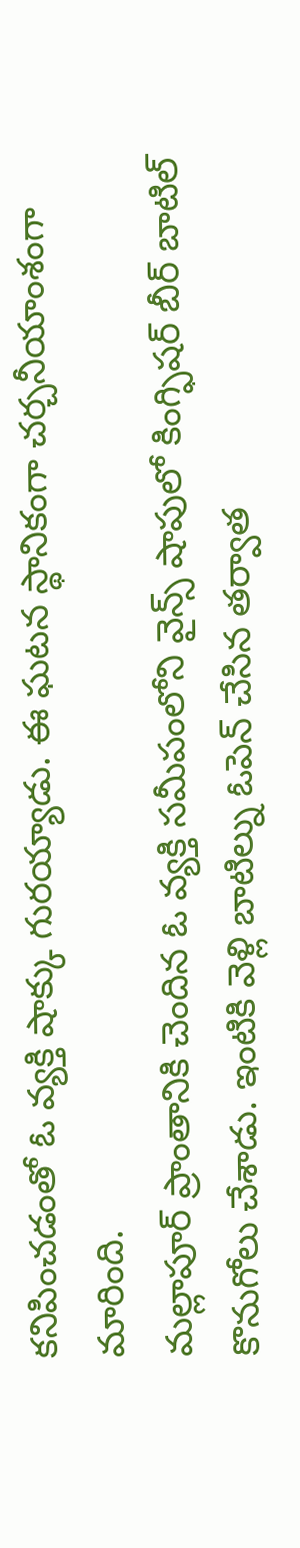కనిపించడంతో ఓ వ్యక్తి షాక్కు గురయ్యాడు. ఈ ఘటన స్థానికంగా చర్చనీయాంశంగా మారింది.
మల్లాపూర్ ప్రాంతానికి చెందిన ఓ వ్యక్తి సమీపంలోని వైన్స్ షాపులో కింగ్ఫిషర్ బీర్ బాటిల్ కొనుగోలు చేశాడు. ఇంటికి వెళ్లి బాటిల్ను ఓపెన్ చేసిన తర్వాత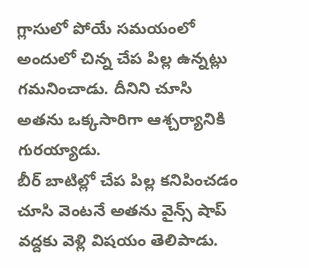గ్లాసులో పోయే సమయంలో అందులో చిన్న చేప పిల్ల ఉన్నట్లు గమనించాడు. దీనిని చూసి అతను ఒక్కసారిగా ఆశ్చర్యానికి గురయ్యాడు.
బీర్ బాటిల్లో చేప పిల్ల కనిపించడం చూసి వెంటనే అతను వైన్స్ షాప్ వద్దకు వెళ్లి విషయం తెలిపాడు.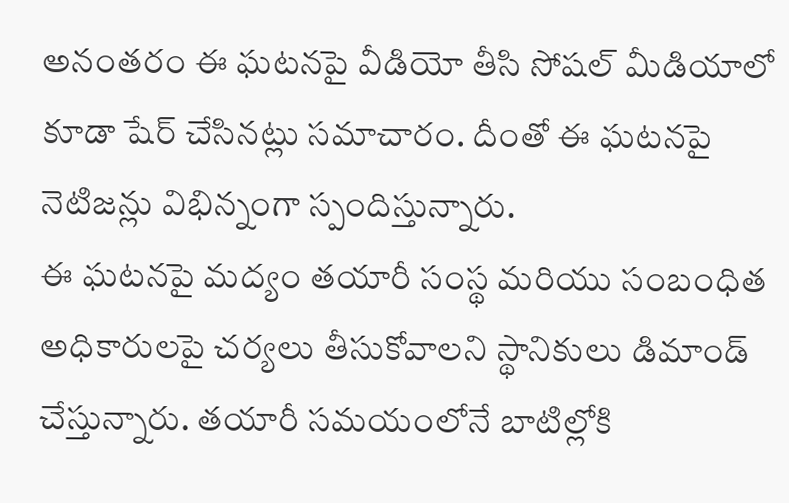అనంతరం ఈ ఘటనపై వీడియో తీసి సోషల్ మీడియాలో కూడా షేర్ చేసినట్లు సమాచారం. దీంతో ఈ ఘటనపై నెటిజన్లు విభిన్నంగా స్పందిస్తున్నారు.
ఈ ఘటనపై మద్యం తయారీ సంస్థ మరియు సంబంధిత అధికారులపై చర్యలు తీసుకోవాలని స్థానికులు డిమాండ్ చేస్తున్నారు. తయారీ సమయంలోనే బాటిల్లోకి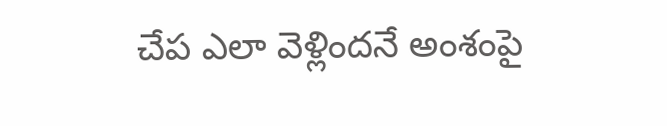చేప ఎలా వెళ్లిందనే అంశంపై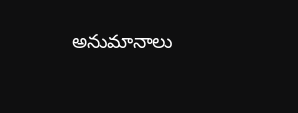అనుమానాలు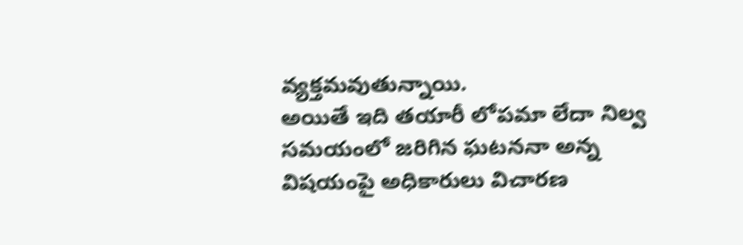వ్యక్తమవుతున్నాయి.
అయితే ఇది తయారీ లోపమా లేదా నిల్వ సమయంలో జరిగిన ఘటననా అన్న విషయంపై అధికారులు విచారణ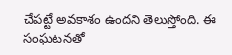చేపట్టే అవకాశం ఉందని తెలుస్తోంది. ఈ సంఘటనతో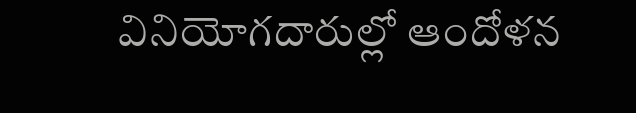వినియోగదారుల్లో ఆందోళన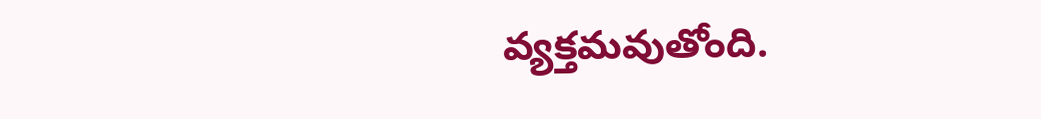వ్యక్తమవుతోంది.